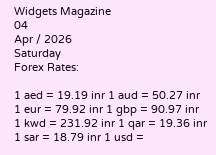Widgets Magazine
04
Apr / 2026
Saturday
Forex Rates:

1 aed = 19.19 inr 1 aud = 50.27 inr 1 eur = 79.92 inr 1 gbp = 90.97 inr 1 kwd = 231.92 inr 1 qar = 19.36 inr 1 sar = 18.79 inr 1 usd =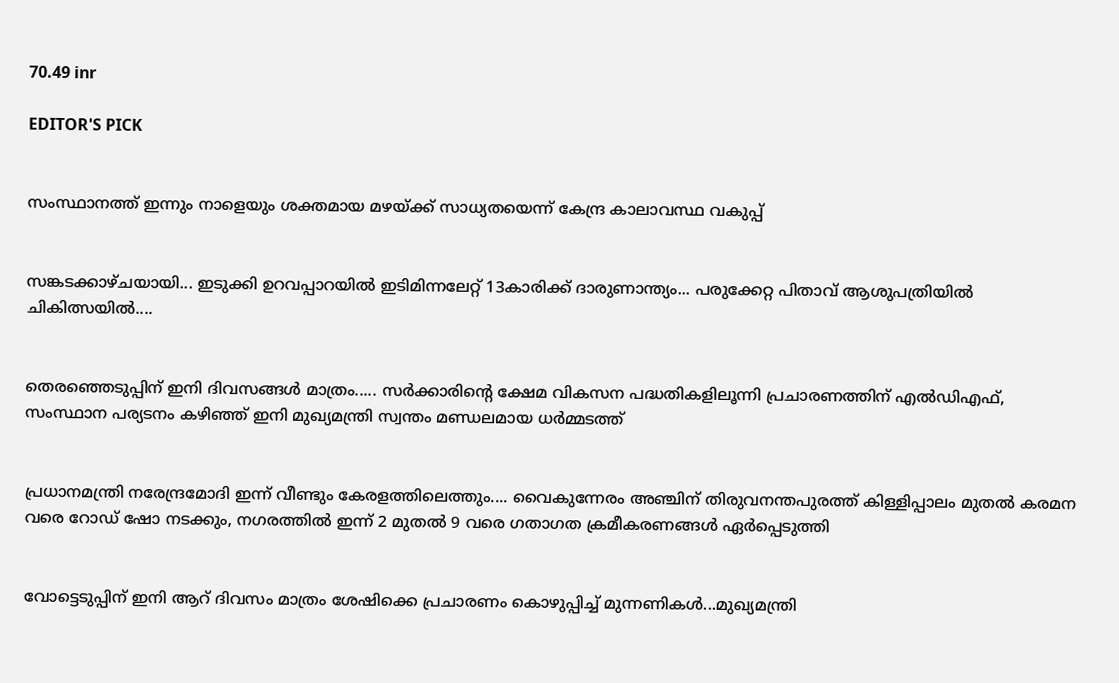70.49 inr

EDITOR'S PICK


സംസ്ഥാനത്ത് ഇന്നും നാളെയും ശക്തമായ മഴയ്ക്ക് സാധ്യതയെന്ന് കേന്ദ്ര കാലാവസ്ഥ വകുപ്പ്


സങ്കടക്കാഴ്ചയായി... ഇടുക്കി ഉറവപ്പാറയിൽ ഇടിമിന്നലേറ്റ് 13കാരിക്ക് ദാരുണാന്ത്യം... പരുക്കേറ്റ പിതാവ് ആശുപത്രിയിൽ ചികിത്സയിൽ....


തെരഞ്ഞെടുപ്പിന് ഇനി ദിവസങ്ങൾ മാത്രം..... സർക്കാരിൻ്റെ ക്ഷേമ വികസന പദ്ധതികളിലൂന്നി പ്രചാരണത്തിന് എൽഡിഎഫ്, സംസ്ഥാന പര്യടനം കഴിഞ്ഞ് ഇനി മുഖ്യമന്ത്രി സ്വന്തം മണ്ഡലമായ ധർമ്മടത്ത്


പ്രധാനമന്ത്രി നരേന്ദ്രമോദി ഇന്ന് വീണ്ടും കേരളത്തിലെത്തും.... വൈകുന്നേരം അഞ്ചിന് തിരുവനന്തപുരത്ത് കിള്ളിപ്പാലം മുതൽ കരമന വരെ റോഡ് ഷോ നടക്കും, നഗരത്തിൽ ഇന്ന് 2 മുതൽ 9 വരെ ഗതാഗത ക്രമീകരണങ്ങൾ ഏർപ്പെടുത്തി


വോട്ടെടുപ്പിന് ഇ‌നി ആറ് ദിവസം മാത്രം ശേഷിക്കെ പ്രചാരണം കൊഴുപ്പിച്ച് മുന്നണികള്‍...മുഖ്യമന്ത്രി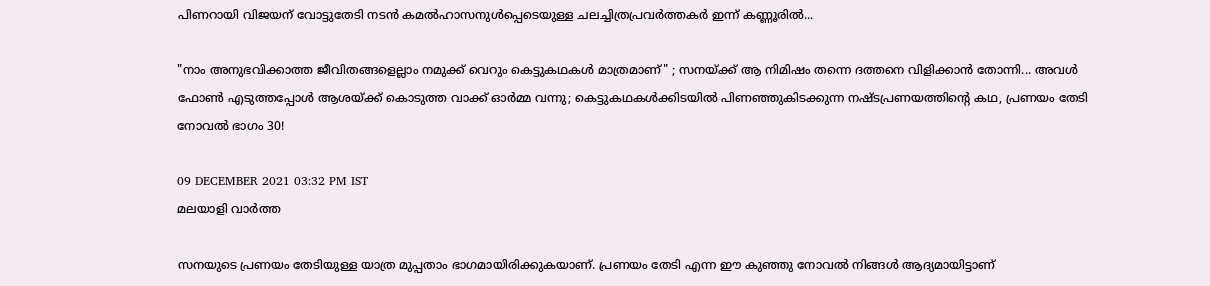പിണറായി വിജയന് വോട്ടുതേടി നടന്‍ കമല്‍ഹാസനുള്‍പ്പെടെയുള്ള ചലച്ചിത്രപ്രവർത്തകർ ഇന്ന് കണ്ണൂരില്‍...

"നാം അനുഭവിക്കാത്ത ജീവിതങ്ങളെല്ലാം നമുക്ക് വെറും കെട്ടുകഥകള്‍ മാത്രമാണ്" ; സനയ്ക്ക് ആ നിമിഷം തന്നെ ദത്തനെ വിളിക്കാൻ തോന്നി... അവൾ ഫോൺ എടുത്തപ്പോൾ ആശയ്ക്ക് കൊടുത്ത വാക്ക് ഓർമ്മ വന്നു; കെട്ടുകഥകൾക്കിടയിൽ പിണഞ്ഞുകിടക്കുന്ന നഷ്ടപ്രണയത്തിന്റെ കഥ, പ്രണയം തേടി നോവൽ ഭാഗം 30!

09 DECEMBER 2021 03:32 PM IST
മലയാളി വാര്‍ത്ത

സനയുടെ പ്രണയം തേടിയുള്ള യാത്ര മുപ്പതാം ഭാഗമായിരിക്കുകയാണ്. പ്രണയം തേടി എന്ന ഈ കുഞ്ഞു നോവൽ നിങ്ങൾ ആദ്യമായിട്ടാണ്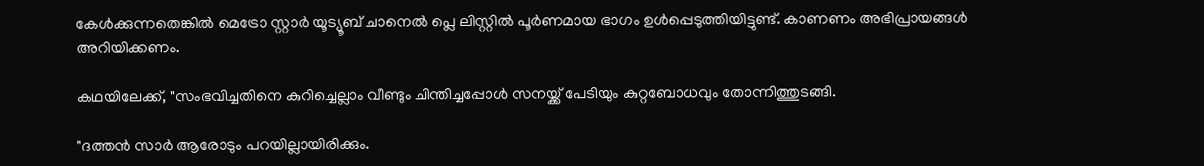കേൾക്കുന്നതെങ്കിൽ മെട്രോ സ്റ്റാർ യൂട്യൂബ് ചാനെൽ പ്ലെ ലിസ്റ്റിൽ പൂർണമായ ഭാഗം ഉൾപ്പെടുത്തിയിട്ടുണ്ട്. കാണണം അഭിപ്രായങ്ങൾ അറിയിക്കണം.

കഥയിലേക്ക്, "സംഭവിച്ചതിനെ കുറിച്ചെല്ലാം വീണ്ടും ചിന്തിച്ചപ്പോൾ സനയ്ക്ക് പേടിയും കുറ്റബോധവും തോന്നിത്തുടങ്ങി.

"ദത്തൻ സാർ ആരോടും പറയില്ലായിരിക്കും.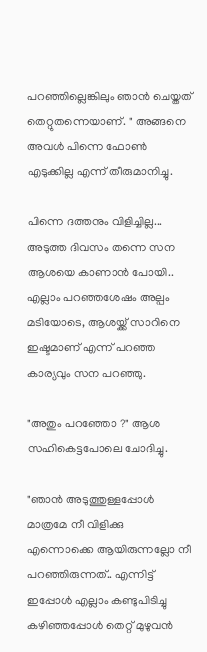പറഞ്ഞില്ലെങ്കിലും ഞാൻ ചെയ്തത് തെറ്റുതന്നെയാണ്. " അങ്ങനെ അവൾ പിന്നെ ഫോൺ എടുക്കില്ല എന്ന് തീരുമാനിച്ചു.

പിന്നെ ദത്തനും വിളിച്ചില്ല...
അടുത്ത ദിവസം തന്നെ സന ആശയെ കാണാൻ പോയി.. എല്ലാം പറഞ്ഞശേഷം അല്പം മടിയോടെ, ആശയ്ക്ക് സാറിനെ ഇഷ്ടമാണ് എന്ന് പറഞ്ഞ കാര്യവും സന പറഞ്ഞു.

"അതും പറഞ്ഞോ ?" ആശ സഹികെട്ടപോലെ ചോദിച്ചു.

"ഞാൻ അടുത്തുള്ളപ്പോൾ മാത്രമേ നീ വിളിക്കു എന്നൊക്കെ ആയിരുന്നല്ലോ നീ പറഞ്ഞിരുന്നത്.. എന്നിട്ട് ഇപ്പോൾ എല്ലാം കണ്ടുപിടിച്ചു കഴിഞ്ഞപ്പോൾ തെറ്റ് മുഴുവൻ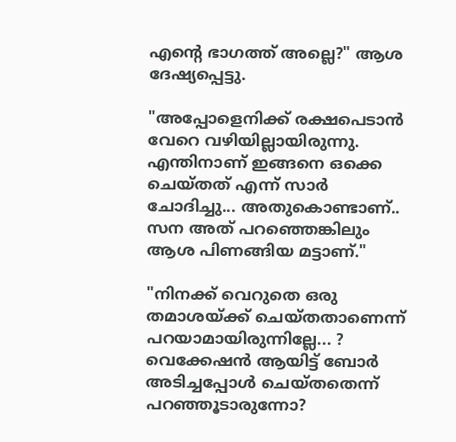എന്റെ ഭാഗത്ത് അല്ലെ?" ആശ ദേഷ്യപ്പെട്ടു.

"അപ്പോളെനിക്ക് രക്ഷപെടാൻ വേറെ വഴിയില്ലായിരുന്നു. എന്തിനാണ് ഇങ്ങനെ ഒക്കെ ചെയ്തത് എന്ന് സാർ ചോദിച്ചു... അതുകൊണ്ടാണ്.. സന അത് പറഞ്ഞെങ്കിലും ആശ പിണങ്ങിയ മട്ടാണ്."

"നിനക്ക് വെറുതെ ഒരു തമാശയ്ക്ക് ചെയ്തതാണെന്ന് പറയാമായിരുന്നില്ലേ... ? വെക്കേഷൻ ആയിട്ട് ബോർ അടിച്ചപ്പോൾ ചെയ്തതെന്ന് പറഞ്ഞൂടാരുന്നോ?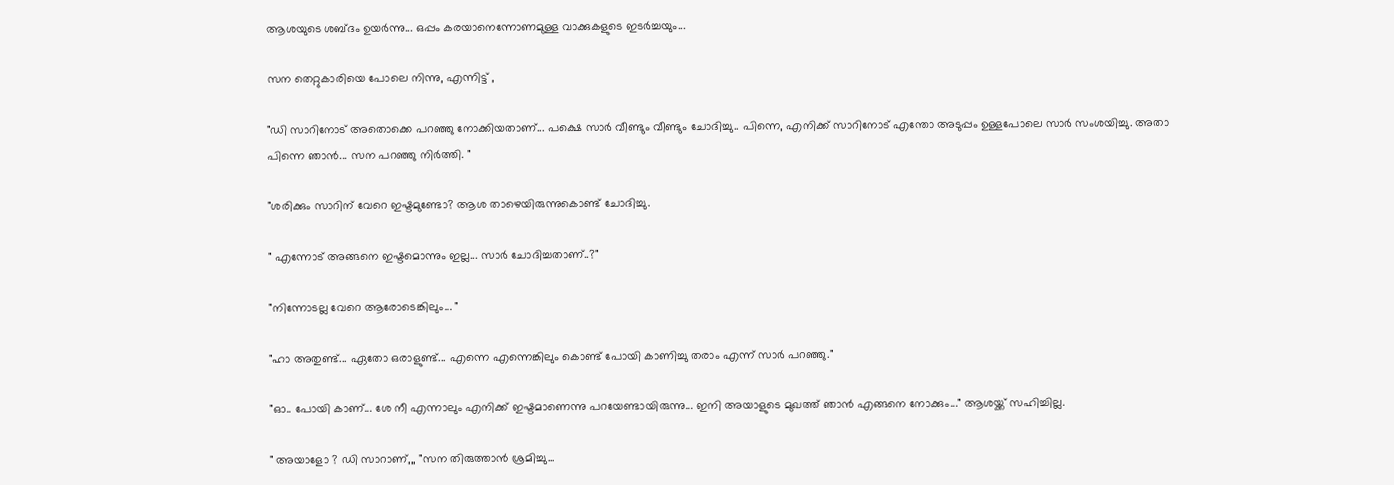ആശയുടെ ശബ്ദം ഉയർന്നു... ഒപ്പം കരയാനെന്നോണമുള്ള വാക്കുകളുടെ ഇടർച്ചയും...

സന തെറ്റുകാരിയെ പോലെ നിന്നു, എന്നിട്ട് ,

"ഡി സാറിനോട് അതൊക്കെ പറഞ്ഞു നോക്കിയതാണ്... പക്ഷെ സാർ വീണ്ടും വീണ്ടും ചോദിച്ചു.. പിന്നെ, എനിക്ക് സാറിനോട് എന്തോ അടുപ്പം ഉള്ളപോലെ സാർ സംശയിച്ചു. അതാ പിന്നെ ഞാൻ... സന പറഞ്ഞു നിർത്തി. "

"ശരിക്കും സാറിന് വേറെ ഇഷ്ടമുണ്ടോ? ആശ താഴെയിരുന്നുകൊണ്ട് ചോദിച്ചു.

" എന്നോട് അങ്ങനെ ഇഷ്ടമൊന്നും ഇല്ല... സാർ ചോദിച്ചതാണ്..?"

"നിന്നോടല്ല വേറെ ആരോടെങ്കിലും... "

"ഹാ അതുണ്ട്... ഏതോ ഒരാളുണ്ട്... എന്നെ എന്നെങ്കിലും കൊണ്ട് പോയി കാണിച്ചു തരാം എന്ന് സാർ പറഞ്ഞു."

"ഓ.. പോയി കാണ്... ശേ നീ എന്നാലും എനിക്ക് ഇഷ്ടമാണെന്നു പറയേണ്ടായിരുന്നു... ഇനി അയാളുടെ മുഖത്ത് ഞാൻ എങ്ങനെ നോക്കും..." ആശയ്ക്ക് സഹിച്ചില്ല.

" അയാളോ ? ഡി സാറാണ്,,, "സന തിരുത്താൻ ശ്രമിച്ചു...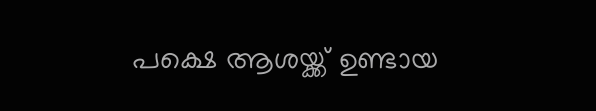പക്ഷെ ആശയ്ക്ക് ഉണ്ടായ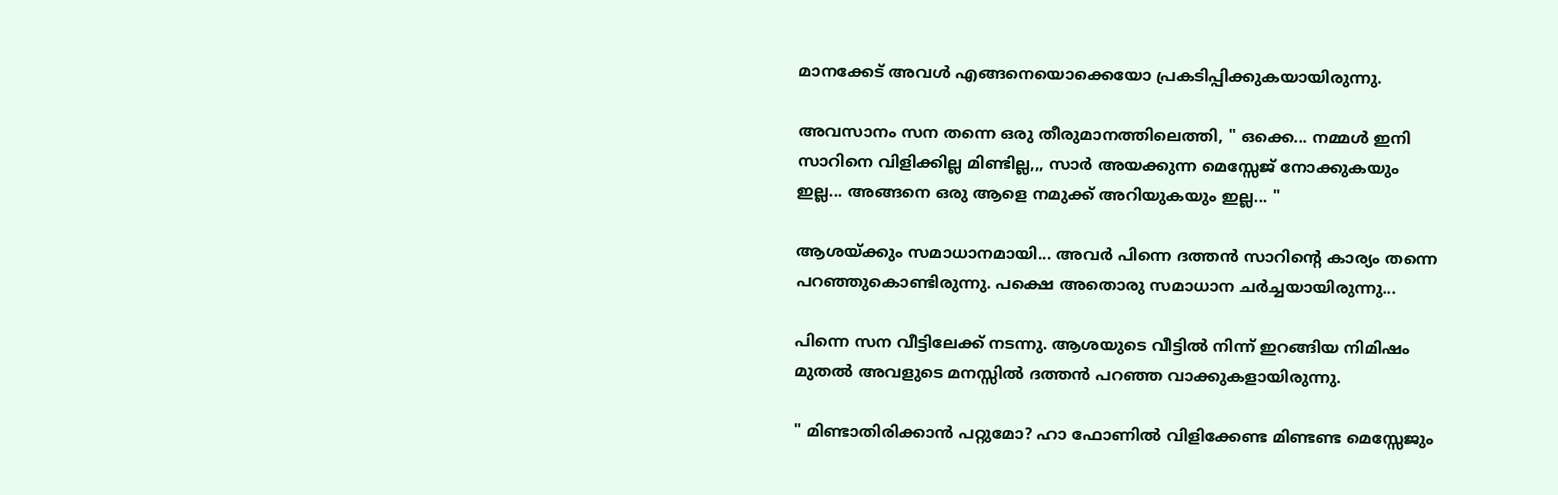മാനക്കേട് അവൾ എങ്ങനെയൊക്കെയോ പ്രകടിപ്പിക്കുകയായിരുന്നു.

അവസാനം സന തന്നെ ഒരു തീരുമാനത്തിലെത്തി, " ഒക്കെ... നമ്മൾ ഇനി സാറിനെ വിളിക്കില്ല മിണ്ടില്ല,,, സാർ അയക്കുന്ന മെസ്സേജ് നോക്കുകയും ഇല്ല... അങ്ങനെ ഒരു ആളെ നമുക്ക് അറിയുകയും ഇല്ല... "

ആശയ്ക്കും സമാധാനമായി... അവർ പിന്നെ ദത്തൻ സാറിന്റെ കാര്യം തന്നെ പറഞ്ഞുകൊണ്ടിരുന്നു. പക്ഷെ അതൊരു സമാധാന ചർച്ചയായിരുന്നു...

പിന്നെ സന വീട്ടിലേക്ക് നടന്നു. ആശയുടെ വീട്ടിൽ നിന്ന് ഇറങ്ങിയ നിമിഷം മുതൽ അവളുടെ മനസ്സിൽ ദത്തൻ പറഞ്ഞ വാക്കുകളായിരുന്നു.

" മിണ്ടാതിരിക്കാൻ പറ്റുമോ? ഹാ ഫോണിൽ വിളിക്കേണ്ട മിണ്ടണ്ട മെസ്സേജും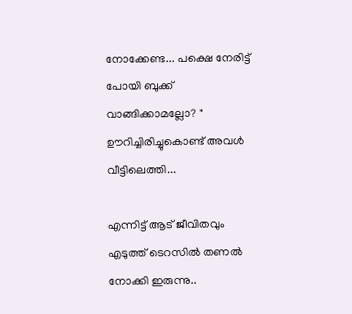നോക്കേണ്ട... പക്ഷെ നേരിട്ട് പോയി ബുക്ക് വാങ്ങിക്കാമല്ലോ? " ഊറിച്ചിരിച്ചുകൊണ്ട് അവൾ വീട്ടിലെത്തി...

എന്നിട്ട് ആട് ജീവിതവും എടുത്ത് ടെറസിൽ തണൽ നോക്കി ഇരുന്നു..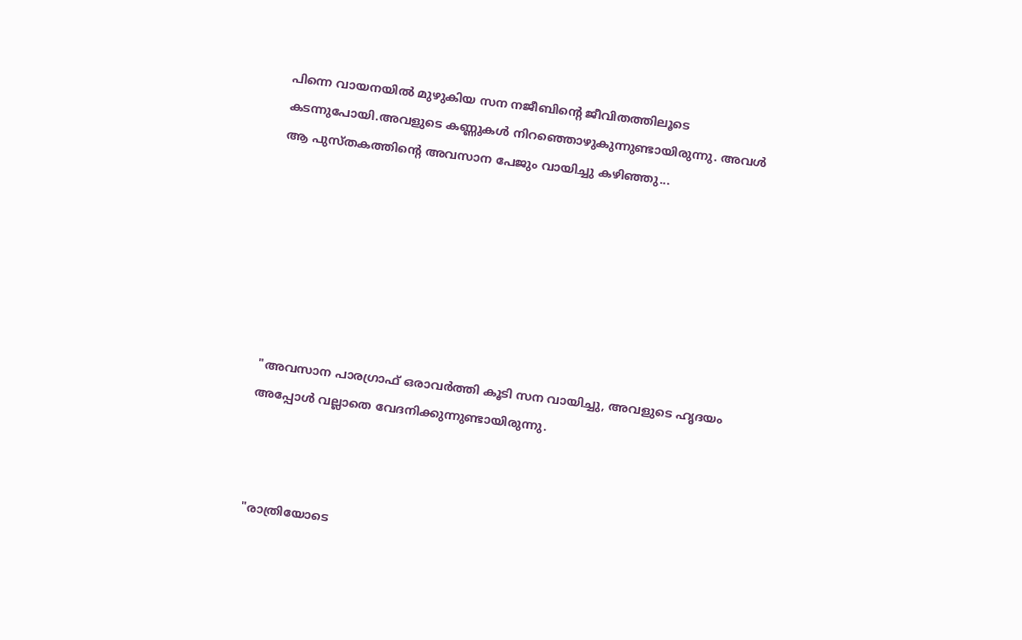പിന്നെ വായനയിൽ മുഴുകിയ സന നജീബിന്റെ ജീവിതത്തിലൂടെ കടന്നുപോയി.അവളുടെ കണ്ണുകൾ നിറഞ്ഞൊഴുകുന്നുണ്ടായിരുന്നു. അവൾ ആ പുസ്തകത്തിന്റെ അവസാന പേജും വായിച്ചു കഴിഞ്ഞു...







"അവസാന പാരഗ്രാഫ് ഒരാവർത്തി കൂടി സന വായിച്ചു, അവളുടെ ഹൃദയം അപ്പോൾ വല്ലാതെ വേദനിക്കുന്നുണ്ടായിരുന്നു.



"രാത്രിയോടെ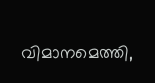വിമാനമെത്തി,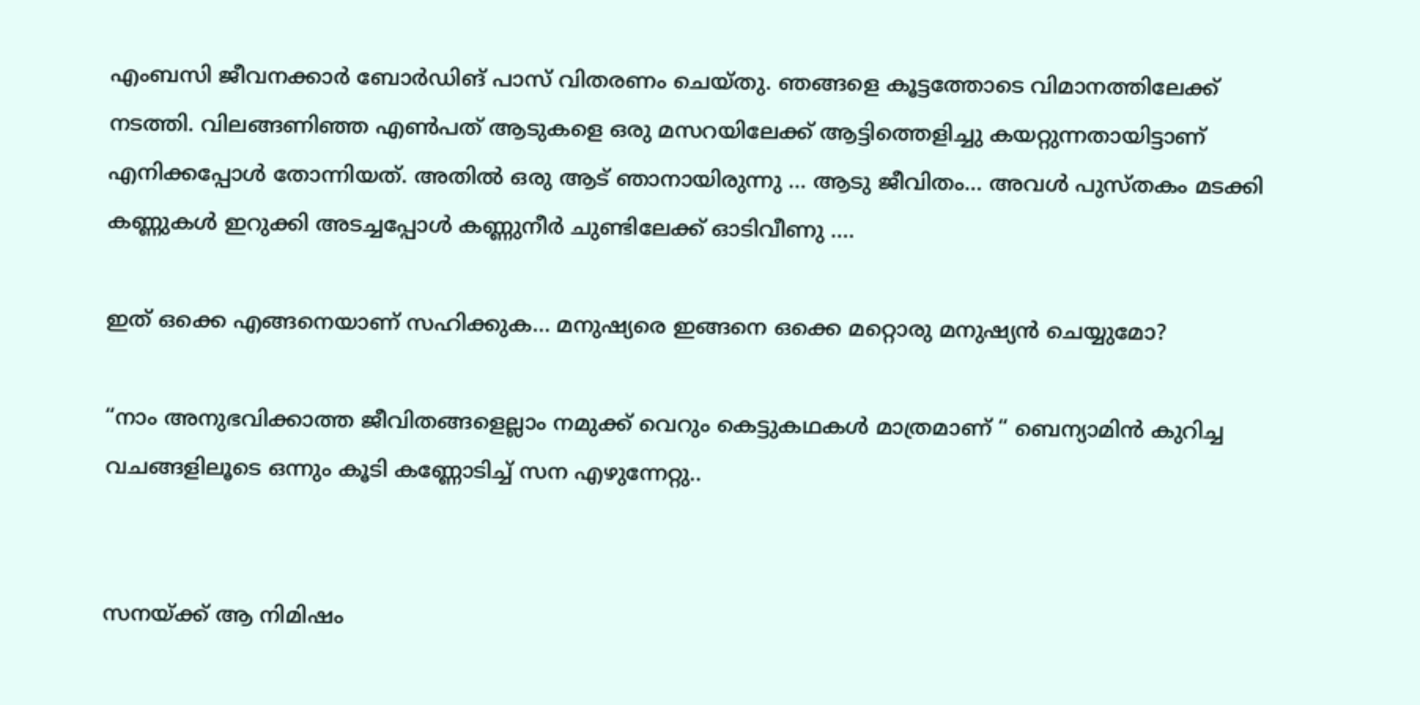എംബസി ജീവനക്കാർ ബോർഡിങ് പാസ് വിതരണം ചെയ്തു. ഞങ്ങളെ കൂട്ടത്തോടെ വിമാനത്തിലേക്ക് നടത്തി. വിലങ്ങണിഞ്ഞ എൺപത് ആടുകളെ ഒരു മസറയിലേക്ക് ആട്ടിത്തെളിച്ചു കയറ്റുന്നതായിട്ടാണ് എനിക്കപ്പോൾ തോന്നിയത്. അതിൽ ഒരു ആട് ഞാനായിരുന്നു ... ആടു ജീവിതം... അവൾ പുസ്തകം മടക്കി കണ്ണുകൾ ഇറുക്കി അടച്ചപ്പോൾ കണ്ണുനീർ ചുണ്ടിലേക്ക് ഓടിവീണു ....

ഇത് ഒക്കെ എങ്ങനെയാണ് സഹിക്കുക... മനുഷ്യരെ ഇങ്ങനെ ഒക്കെ മറ്റൊരു മനുഷ്യൻ ചെയ്യുമോ?

“നാം അനുഭവിക്കാത്ത ജീവിതങ്ങളെല്ലാം നമുക്ക് വെറും കെട്ടുകഥകള്‍ മാത്രമാണ് “ ബെന്യാമിൻ കുറിച്ച വചങ്ങളിലൂടെ ഒന്നും കൂടി കണ്ണോടിച്ച് സന എഴുന്നേറ്റു..


സനയ്ക്ക് ആ നിമിഷം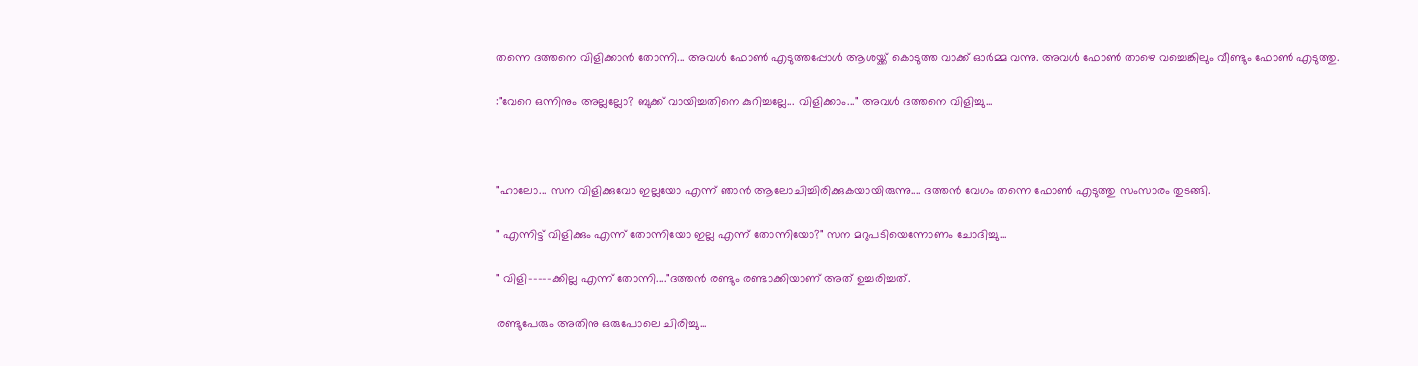തന്നെ ദത്തനെ വിളിക്കാൻ തോന്നി... അവൾ ഫോൺ എടുത്തപ്പോൾ ആശയ്ക്ക് കൊടുത്ത വാക്ക് ഓർമ്മ വന്നു. അവൾ ഫോൺ താഴെ വച്ചെങ്കിലും വീണ്ടും ഫോൺ എടുത്തു.

:"വേറെ ഒന്നിനും അല്ലല്ലോ? ബുക്ക് വായിച്ചതിനെ കുറിച്ചല്ലേ... വിളിക്കാം..." അവൾ ദത്തനെ വിളിച്ചു...



"ഹാലോ... സന വിളിക്കുവോ ഇല്ലയോ എന്ന് ഞാൻ ആലോചിച്ചിരിക്കുകയായിരുന്നു.... ദത്തൻ വേഗം തന്നെ ഫോൺ എടുത്തു സംസാരം തുടങ്ങി.

" എന്നിട്ട് വിളിക്കും എന്ന് തോന്നിയോ ഇല്ല എന്ന് തോന്നിയോ?" സന മറുപടിയെന്നോണം ചോദിച്ചു...

" വിളി-----ക്കില്ല എന്ന് തോന്നി...."ദത്തൻ രണ്ടും രണ്ടാക്കിയാണ് അത് ഉച്ചരിച്ചത്.

രണ്ടുപേരും അതിനു ഒരുപോലെ ചിരിച്ചു...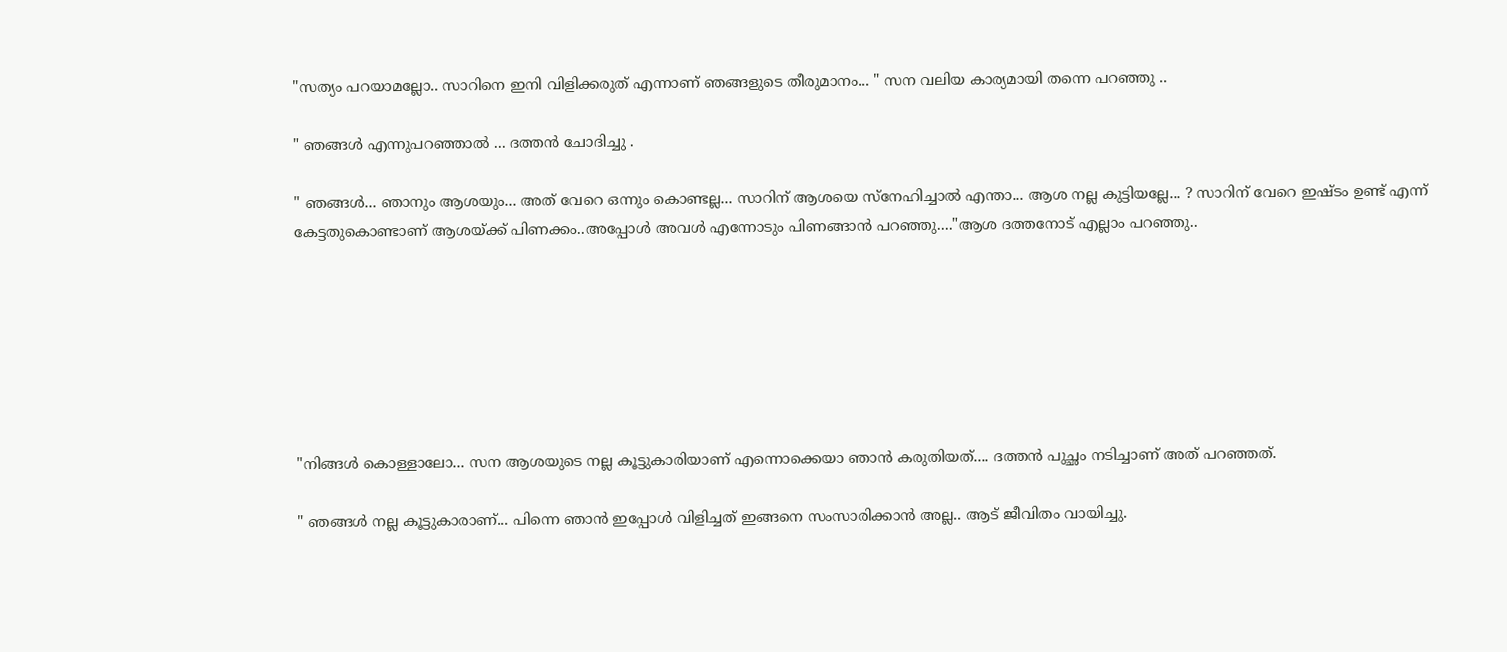"സത്യം പറയാമല്ലോ.. സാറിനെ ഇനി വിളിക്കരുത് എന്നാണ് ഞങ്ങളുടെ തീരുമാനം... " സന വലിയ കാര്യമായി തന്നെ പറഞ്ഞു ..

" ഞങ്ങൾ എന്നുപറഞ്ഞാൽ ... ദത്തൻ ചോദിച്ചു .

" ഞങ്ങൾ... ഞാനും ആശയും... അത് വേറെ ഒന്നും കൊണ്ടല്ല... സാറിന് ആശയെ സ്നേഹിച്ചാൽ എന്താ... ആശ നല്ല കുട്ടിയല്ലേ... ? സാറിന് വേറെ ഇഷ്ടം ഉണ്ട് എന്ന് കേട്ടതുകൊണ്ടാണ് ആശയ്ക്ക് പിണക്കം..അപ്പോൾ അവൾ എന്നോടും പിണങ്ങാൻ പറഞ്ഞു...."ആശ ദത്തനോട് എല്ലാം പറഞ്ഞു..







"നിങ്ങൾ കൊള്ളാലോ... സന ആശയുടെ നല്ല കൂട്ടുകാരിയാണ് എന്നൊക്കെയാ ഞാൻ കരുതിയത്.... ദത്തൻ പുച്ഛം നടിച്ചാണ് അത് പറഞ്ഞത്.

" ഞങ്ങൾ നല്ല കൂട്ടുകാരാണ്... പിന്നെ ഞാൻ ഇപ്പോൾ വിളിച്ചത് ഇങ്ങനെ സംസാരിക്കാൻ അല്ല.. ആട് ജീവിതം വായിച്ചു.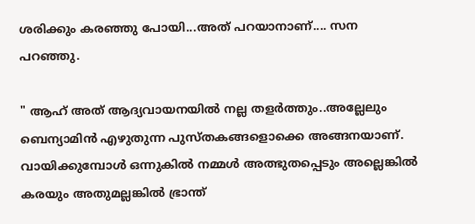ശരിക്കും കരഞ്ഞു പോയി...അത് പറയാനാണ്.... സന പറഞ്ഞു.

" ആഹ് അത് ആദ്യവായനയിൽ നല്ല തളർത്തും..അല്ലേലും ബെന്യാമിൻ എഴുതുന്ന പുസ്തകങ്ങളൊക്കെ അങ്ങനയാണ്. വായിക്കുമ്പോൾ ഒന്നുകിൽ നമ്മൾ അത്ഭുതപ്പെടും അല്ലെങ്കിൽ കരയും അതുമല്ലങ്കിൽ ഭ്രാന്ത്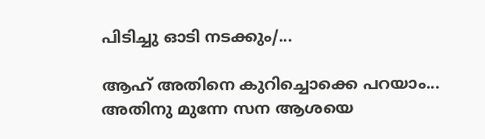പിടിച്ചു ഓടി നടക്കും/...

ആഹ് അതിനെ കുറിച്ചൊക്കെ പറയാം... അതിനു മുന്നേ സന ആശയെ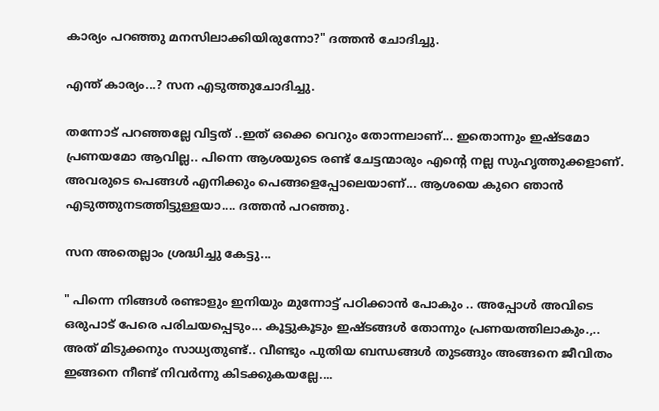കാര്യം പറഞ്ഞു മനസിലാക്കിയിരുന്നോ?" ദത്തൻ ചോദിച്ചു.

എന്ത് കാര്യം...? സന എടുത്തുചോദിച്ചു.

തന്നോട് പറഞ്ഞല്ലേ വിട്ടത് ..ഇത് ഒക്കെ വെറും തോന്നലാണ്... ഇതൊന്നും ഇഷ്ടമോ പ്രണയമോ ആവില്ല.. പിന്നെ ആശയുടെ രണ്ട് ചേട്ടന്മാരും എന്റെ നല്ല സുഹൃത്തുക്കളാണ്. അവരുടെ പെങ്ങൾ എനിക്കും പെങ്ങളെപ്പോലെയാണ്... ആശയെ കുറെ ഞാൻ എടുത്തുനടത്തിട്ടുള്ളയാ.... ദത്തൻ പറഞ്ഞു.

സന അതെല്ലാം ശ്രദ്ധിച്ചു കേട്ടു...

" പിന്നെ നിങ്ങൾ രണ്ടാളും ഇനിയും മുന്നോട്ട് പഠിക്കാൻ പോകും .. അപ്പോൾ അവിടെ ഒരുപാട് പേരെ പരിചയപ്പെടും... കൂട്ടുകൂടും ഇഷ്ടങ്ങൾ തോന്നും പ്രണയത്തിലാകും.,.. അത് മിടുക്കനും സാധ്യതുണ്ട്.. വീണ്ടും പുതിയ ബന്ധങ്ങൾ തുടങ്ങും അങ്ങനെ ജീവിതം ഇങ്ങനെ നീണ്ട് നിവർന്നു കിടക്കുകയല്ലേ....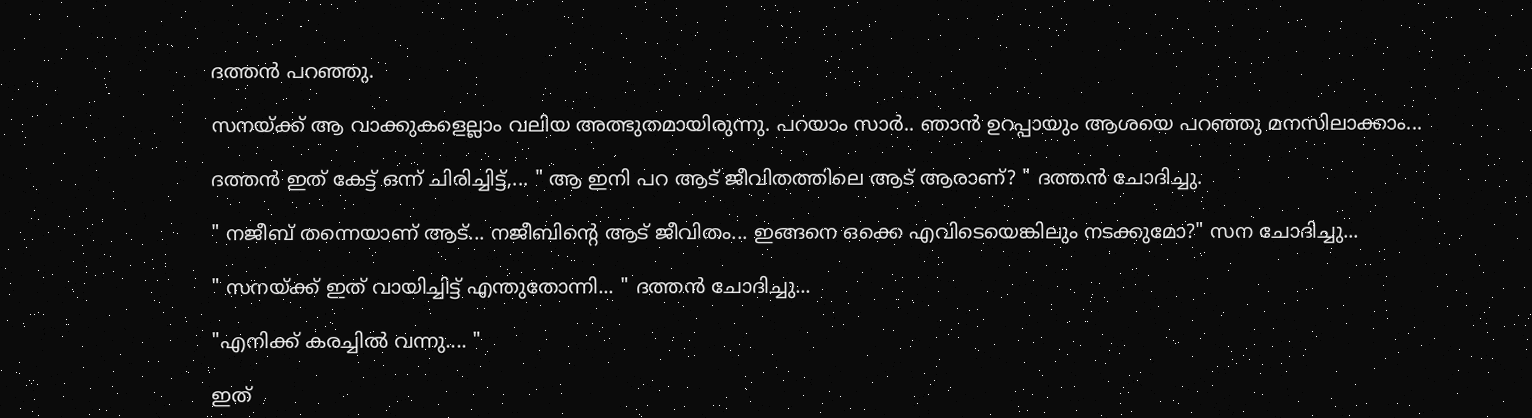ദത്തൻ പറഞ്ഞു.

സനയ്ക്ക് ആ വാക്കുകളെല്ലാം വലിയ അത്ഭുതമായിരുന്നു. പറയാം സാർ.. ഞാൻ ഉറപ്പായും ആശയെ പറഞ്ഞു മനസിലാക്കാം...

ദത്തൻ ഇത് കേട്ട് ഒന്ന് ചിരിച്ചിട്ട്,... " ആ ഇനി പറ ആട് ജീവിതത്തിലെ ആട് ആരാണ്? " ദത്തൻ ചോദിച്ചു.

" നജീബ് തന്നെയാണ് ആട്... നജീബിന്റെ ആട് ജീവിതം... ഇങ്ങനെ ഒക്കെ എവിടെയെങ്കിലും നടക്കുമോ?" സന ചോദിച്ചു...

" സനയ്ക്ക് ഇത് വായിച്ചിട്ട് എന്തുതോന്നി... " ദത്തൻ ചോദിച്ചു...

"എനിക്ക് കരച്ചിൽ വന്നു.... "

ഇത്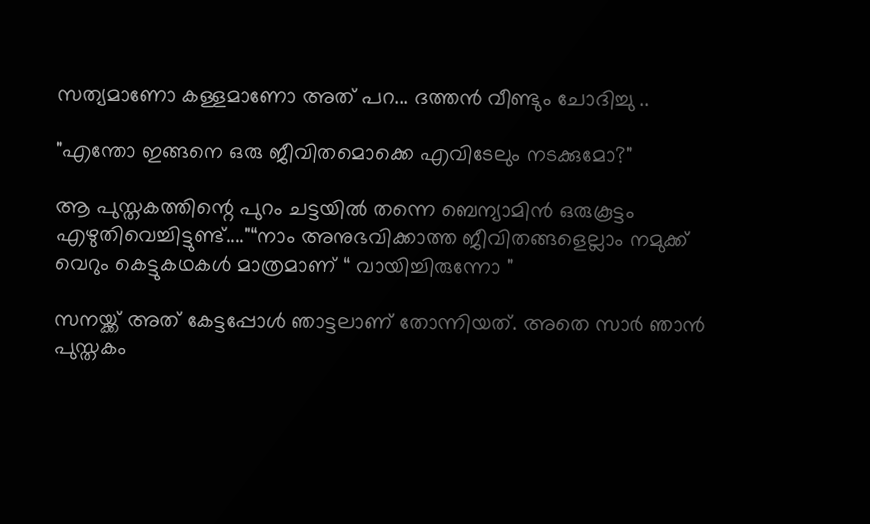സത്യമാണോ കള്ളമാണോ അത് പറ... ദത്തൻ വീണ്ടും ചോദിച്ചു ..

"എന്തോ ഇങ്ങനെ ഒരു ജീവിതമൊക്കെ എവിടേലും നടക്കുമോ?"

ആ പുസ്തകത്തിന്റെ പുറം ചട്ടയിൽ തന്നെ ബെന്യാമിൻ ഒരുകൂട്ടം എഴുതിവെച്ചിട്ടുണ്ട്...."“നാം അനുഭവിക്കാത്ത ജീവിതങ്ങളെല്ലാം നമുക്ക് വെറും കെട്ടുകഥകള്‍ മാത്രമാണ് “ വായിച്ചിരുന്നോ "

സനയ്ക്ക് അത് കേട്ടപ്പോൾ ഞാട്ടലാണ് തോന്നിയത്. അതെ സാർ ഞാൻ പുസ്തകം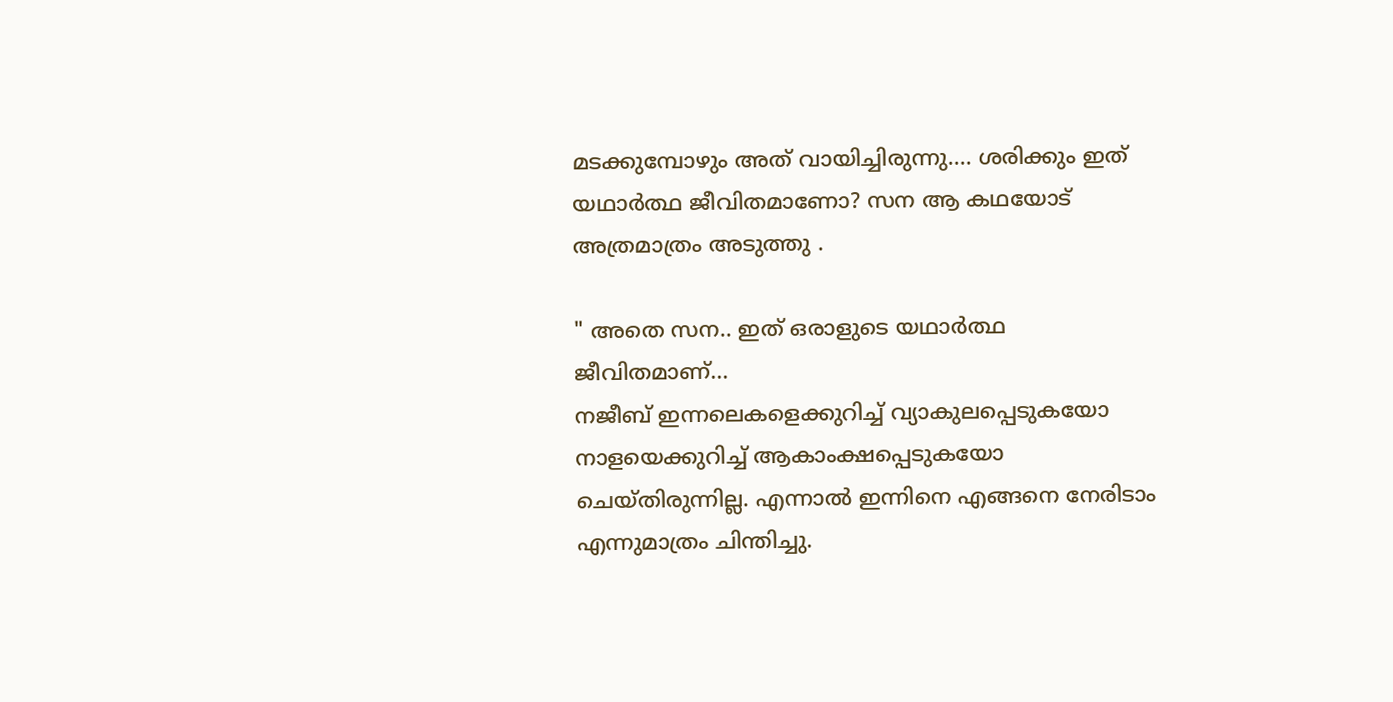മടക്കുമ്പോഴും അത് വായിച്ചിരുന്നു.... ശരിക്കും ഇത് യഥാർത്ഥ ജീവിതമാണോ? സന ആ കഥയോട് അത്രമാത്രം അടുത്തു .

" അതെ സന.. ഇത് ഒരാളുടെ യഥാർത്ഥ ജീവിതമാണ്...
നജീബ് ഇന്നലെകളെക്കുറിച്ച് വ്യാകുലപ്പെടുകയോ നാളയെക്കുറിച്ച് ആകാംക്ഷപ്പെടുകയോ ചെയ്തിരുന്നില്ല. എന്നാല്‍ ഇന്നിനെ എങ്ങനെ നേരിടാം എന്നുമാത്രം ചിന്തിച്ചു.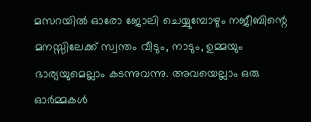മസറയില്‍ ഓരോ ജോലി ചെയ്യുമ്പോഴും നജീബിന്റെ മനസ്സിലേക്ക് സ്വന്തം വീടും, നാടും, ഉമ്മയും ഭാര്യയുമെല്ലാം കടന്നുവന്നു. അവയെല്ലാം ഒരു ഓര്‍മ്മകള്‍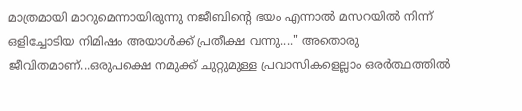മാത്രമായി മാറുമെന്നായിരുന്നു നജീബിന്റെ ഭയം എന്നാല്‍ മസറയില്‍ നിന്ന് ഒളിച്ചോടിയ നിമിഷം അയാൾക്ക് പ്രതീക്ഷ വന്നു...." അതൊരു ജീവിതമാണ്...ഒരുപക്ഷെ നമുക്ക് ചുറ്റുമുള്ള പ്രവാസികളെല്ലാം ഒരർത്ഥത്തിൽ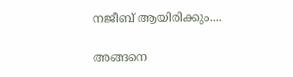നജീബ് ആയിരിക്കും....

അങ്ങനെ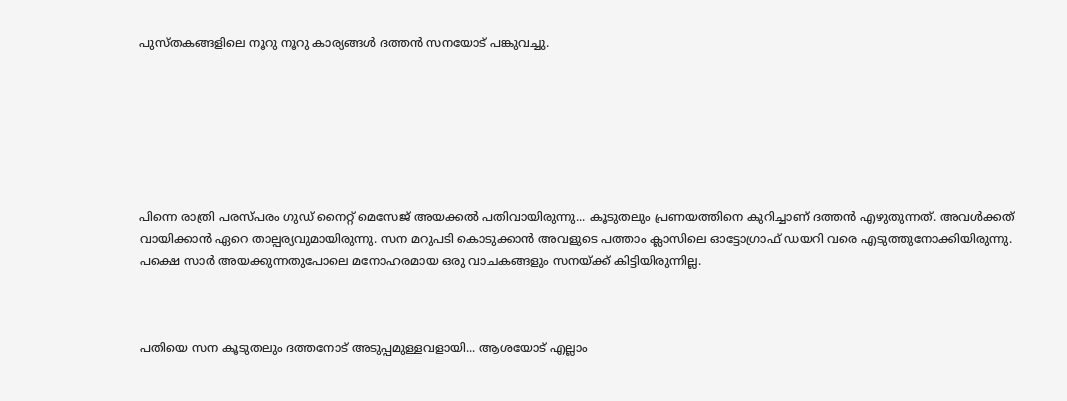പുസ്തകങ്ങളിലെ നൂറു നൂറു കാര്യങ്ങൾ ദത്തൻ സനയോട് പങ്കുവച്ചു.







പിന്നെ രാത്രി പരസ്പരം ഗുഡ് നൈറ്റ് മെസേജ് അയക്കൽ പതിവായിരുന്നു... കൂടുതലും പ്രണയത്തിനെ കുറിച്ചാണ് ദത്തൻ എഴുതുന്നത്. അവൾക്കത് വായിക്കാൻ ഏറെ താല്പര്യവുമായിരുന്നു. സന മറുപടി കൊടുക്കാൻ അവളുടെ പത്താം ക്ലാസിലെ ഓട്ടോഗ്രാഫ് ഡയറി വരെ എടുത്തുനോക്കിയിരുന്നു. പക്ഷെ സാർ അയക്കുന്നതുപോലെ മനോഹരമായ ഒരു വാചകങ്ങളും സനയ്ക്ക് കിട്ടിയിരുന്നില്ല.



പതിയെ സന കൂടുതലും ദത്തനോട് അടുപ്പമുള്ളവളായി... ആശയോട് എല്ലാം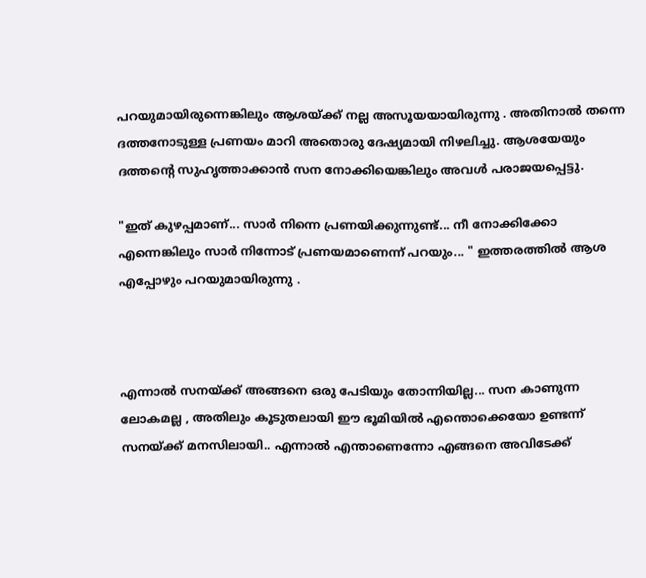പറയുമായിരുന്നെങ്കിലും ആശയ്ക്ക് നല്ല അസൂയയായിരുന്നു . അതിനാൽ തന്നെ ദത്തനോടുള്ള പ്രണയം മാറി അതൊരു ദേഷ്യമായി നിഴലിച്ചു. ആശയേയും ദത്തന്റെ സുഹൃത്താക്കാൻ സന നോക്കിയെങ്കിലും അവൾ പരാജയപ്പെട്ടു.

"ഇത് കുഴപ്പമാണ്... സാർ നിന്നെ പ്രണയിക്കുന്നുണ്ട്... നീ നോക്കിക്കോ എന്നെങ്കിലും സാർ നിന്നോട് പ്രണയമാണെന്ന് പറയും... " ഇത്തരത്തിൽ ആശ എപ്പോഴും പറയുമായിരുന്നു .



എന്നാൽ സനയ്ക്ക് അങ്ങനെ ഒരു പേടിയും തോന്നിയില്ല... സന കാണുന്ന ലോകമല്ല , അതിലും കൂടുതലായി ഈ ഭൂമിയിൽ എന്തൊക്കെയോ ഉണ്ടന്ന് സനയ്ക്ക് മനസിലായി.. എന്നാൽ എന്താണെന്നോ എങ്ങനെ അവിടേക്ക്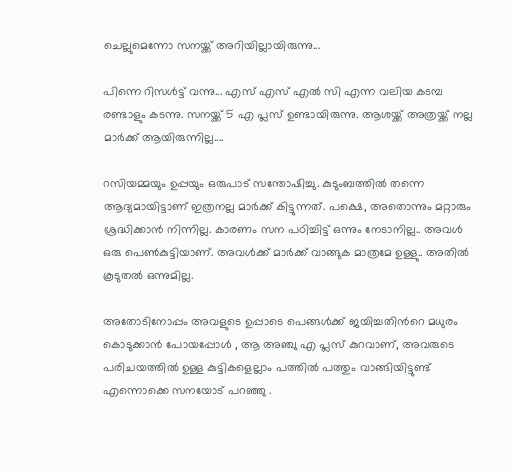ചെല്ലുമെന്നോ സനയ്ക്ക് അറിയില്ലായിരുന്നു...

പിന്നെ റിസൾട്ട് വന്നു... എസ് എസ് എൽ സി എന്ന വലിയ കടമ്പ രണ്ടാളും കടന്നു. സനയ്ക്ക് 5 എ പ്ലസ് ഉണ്ടായിരുന്നു. ആശയ്ക്ക് അത്രയ്ക്ക് നല്ല മാർക്ക് ആയിരുന്നില്ല....

റസിയമ്മയും ഉപ്പയും ഒരുപാട് സന്തോഷിച്ചു. കുടുംബത്തിൽ തന്നെ ആദ്യമായിട്ടാണ് ഇത്രനല്ല മാർക്ക് കിട്ടുന്നത്. പക്ഷെ, അതൊന്നും മറ്റാരും ശ്രദ്ധിക്കാൻ നിന്നില്ല. കാരണം സന പഠിച്ചിട്ട് ഒന്നും നേടാനില്ല.. അവൾ ഒരു പെൺകുട്ടിയാണ്. അവൾക്ക് മാർക്ക് വാങ്ങുക മാത്രമേ ഉള്ളു.. അതിൽ കൂടുതൽ ഒന്നുമില്ല.

അതോടിനോപ്പം അവളുടെ ഉപ്പാടെ പെങ്ങൾക്ക് ജയിച്ചതിൻറെ മധുരം കൊടുക്കാൻ പോയപ്പോൾ , ആ അഞ്ചു എ പ്ലസ് കുറവാണ്, അവരുടെ പരിചയത്തിൽ ഉള്ള കുട്ടികളെല്ലാം പത്തിൽ പത്തും വാങ്ങിയിട്ടുണ്ട് എന്നൊക്കെ സനയോട് പറഞ്ഞു .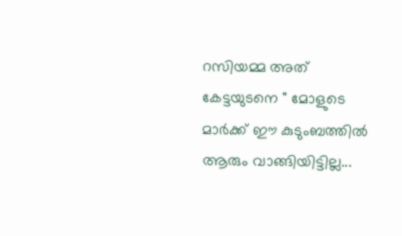റസിയമ്മ അത് കേട്ടയുടനെ " മോളുടെ മാർക്ക് ഈ കുടുംബത്തിൽ ആരും വാങ്ങിയിട്ടില്ല...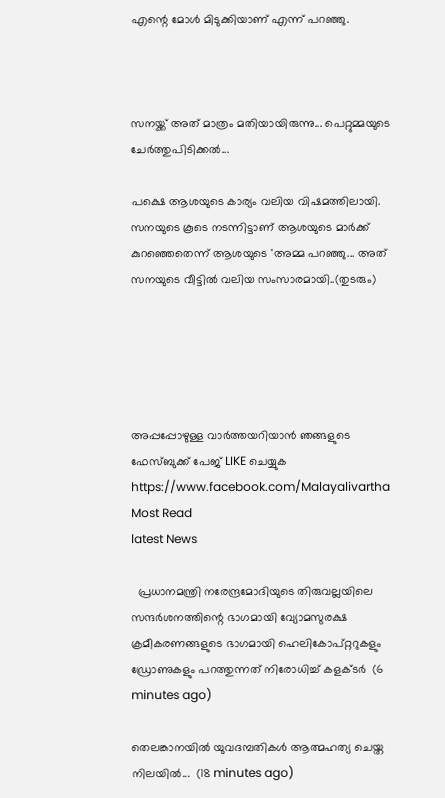എന്റെ മോൾ മിടുക്കിയാണ് എന്ന് പറഞ്ഞു.



സനയ്ക്ക് അത് മാത്രം മതിയായിരുന്നു... പെറ്റുമ്മയുടെ ചേർത്തുപിടിക്കൽ...

പക്ഷെ ആശയുടെ കാര്യം വലിയ വിഷമത്തിലായി. സനയുടെ കൂടെ നടന്നിട്ടാണ് ആശയുടെ മാർക്ക് കുറഞ്ഞെതെന്ന് ആശയുടെ 'അമ്മ പറഞ്ഞു... അത് സനയുടെ വീട്ടിൽ വലിയ സംസാരമായി..(തുടരും)





അപ്പപ്പോഴുള്ള വാര്‍ത്തയറിയാന്‍ ഞങ്ങളുടെ ഫേസ്‌ബുക്ക്‌ പേജ് LIKE ചെയ്യുക
https://www.facebook.com/Malayalivartha
Most Read
latest News

  പ്രധാനമന്ത്രി നരേന്ദ്രമോദിയുടെ തിരുവല്ലയിലെ സന്ദർശനത്തിന്റെ ഭാഗമായി വ്യോമസുരക്ഷ ക്രമീകരണങ്ങളുടെ ഭാഗമായി ഹെലികോപ്റ്ററുകളും ഡ്രോണുകളും പറത്തുന്നത് നിരോധിച്ച് കളക്ടർ  (6 minutes ago)

തെലങ്കാനയിൽ യുവദമ്പതികൾ ആത്മഹത്യ ചെയ്ത നിലയിൽ...  (18 minutes ago)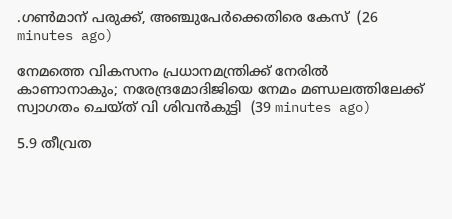.ഗൺമാന് പരുക്ക്, അഞ്ചുപേർക്കെതിരെ കേസ്  (26 minutes ago)

നേമത്തെ വികസനം പ്രധാനമന്ത്രിക്ക് നേരിൽ കാണാനാകും; നരേന്ദ്രമോദിജിയെ നേമം മണ്ഡലത്തിലേക്ക് സ്വാഗതം ചെയ്ത് വി ശിവൻകുട്ടി  (39 minutes ago)

5.9 തീവ്രത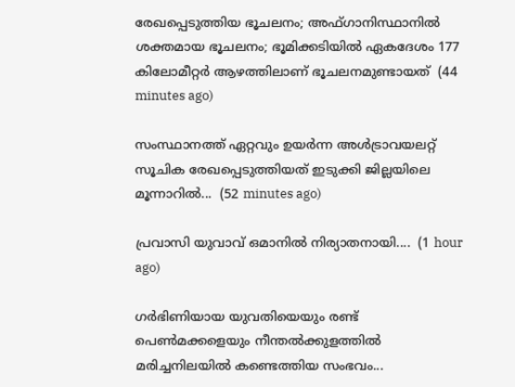രേഖപ്പെടുത്തിയ ഭൂചലനം; അഫ്ഗാനിസ്ഥാനിൽ ശക്തമായ ഭൂചലനം; ഭൂമിക്കടിയിൽ ഏകദേശം 177 കിലോമീറ്റർ ആഴത്തിലാണ് ഭൂചലനമുണ്ടായത്  (44 minutes ago)

സംസ്ഥാനത്ത് ഏറ്റവും ഉയർന്ന അൾട്രാവയലറ്റ് സൂചിക രേഖപ്പെടുത്തിയത് ഇടുക്കി ജില്ലയിലെ മൂന്നാറിൽ...  (52 minutes ago)

പ്രവാസി യുവാവ് ഒമാനിൽ നിര്യാതനായി....  (1 hour ago)

ഗർഭിണിയായ യുവതിയെയും രണ്ട് പെൺമക്കളെയും നീന്തൽക്കുളത്തിൽ മരിച്ചനിലയിൽ കണ്ടെത്തിയ സംഭവം...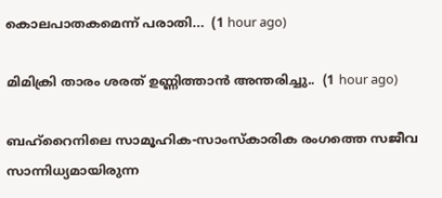കൊലപാതകമെന്ന് പരാതി...  (1 hour ago)

മിമിക്രി താരം ശരത് ഉണ്ണിത്താൻ അന്തരിച്ചു..  (1 hour ago)

ബഹ്‌റൈനിലെ സാമൂഹിക-സാംസ്‌കാരിക രംഗത്തെ സജീവ സാന്നിധ്യമായിരുന്ന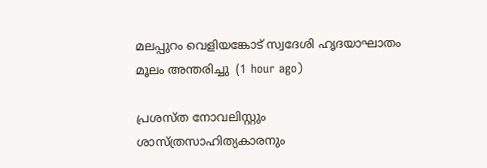മലപ്പുറം വെളിയങ്കോട് സ്വദേശി ഹൃദയാഘാതം മൂലം അന്തരിച്ചു  (1 hour ago)

പ്രശസ്ത നോവലിസ്റ്റും ശാസ്ത്രസാഹിത്യകാരനും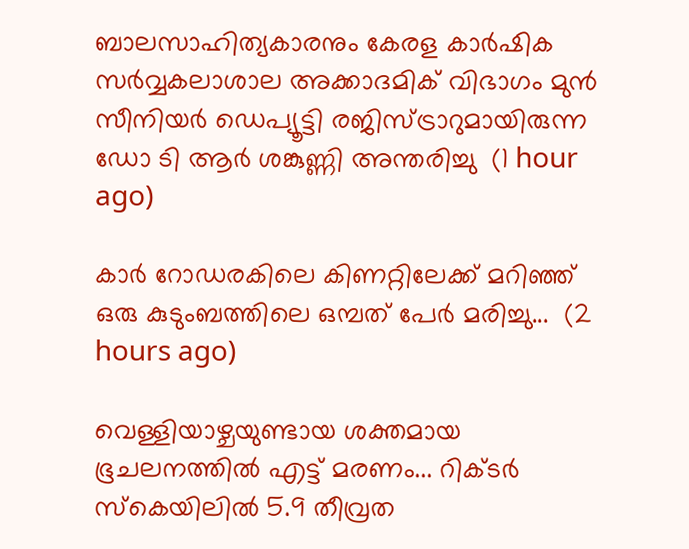ബാലസാഹിത്യകാരനും കേരള കാർഷിക സർവ്വകലാശാല അക്കാദമിക് വിഭാഗം മുൻ സീനിയർ ഡെപ്യൂട്ടി രജിസ്ട്രാറുമായിരുന്ന ഡോ ടി ആർ ശങ്കുണ്ണി അന്തരിച്ചു  (1 hour ago)

കാര്‍ റോഡരകിലെ കിണറ്റിലേക്ക് മറിഞ്ഞ് ഒരു കുടുംബത്തിലെ ഒമ്പത് പേർ മരിച്ചു...  (2 hours ago)

വെള്ളിയാഴ്ചയുണ്ടായ ശക്തമായ ഭൂചലനത്തിൽ എട്ട് മരണം... റിക്ടർ സ്‌കെയിലിൽ 5.9 തീവ്രത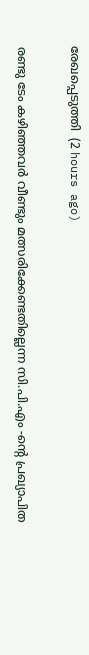രേഖപ്പെടുത്തി  (2 hours ago)

രണ്ടു ടേം കഴിഞ്ഞവർ വീണ്ടും മത്സരിക്കേണ്ടതില്ലെന്ന സി.പി.എം -ൻ്റെ പ്രഖ്യാപിത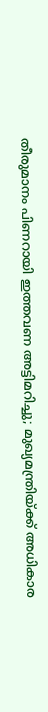തീരുമാനം പിണറായി ഇത്തവണ അട്ടിമറിച്ചു; മുഖ്യമന്ത്രിയ്ക്ക് അധികാര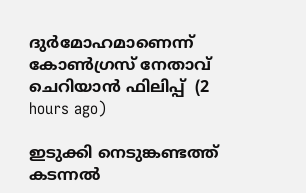ദുർമോഹമാണെന്ന് കോൺഗ്രസ് നേതാവ് ചെറിയാൻ ഫിലിപ്പ്  (2 hours ago)

ഇടുക്കി നെടുങ്കണ്ടത്ത് കടന്നൽ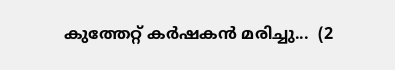കുത്തേറ്റ് കർഷകൻ മരിച്ചു...  (2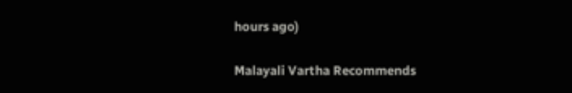hours ago)

Malayali Vartha Recommends